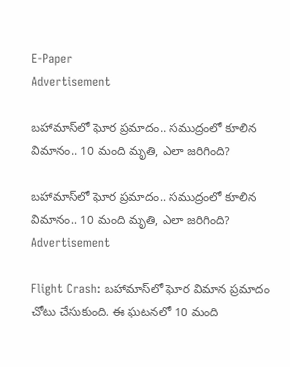E-Paper
Advertisement

బహామాస్‌‌లో ఘోర ప్రమాదం.. సముద్రంలో కూలిన విమానం.. 10 మంది మృతి, ఎలా జరిగింది?

బహామాస్‌‌లో ఘోర ప్రమాదం.. సముద్రంలో కూలిన విమానం.. 10 మంది మృతి, ఎలా జరిగింది?
Advertisement

Flight Crash: బహామాస్‌లో ఘోర విమాన ప్రమాదం చోటు చేసుకుంది. ఈ ఘటనలో 10 మంది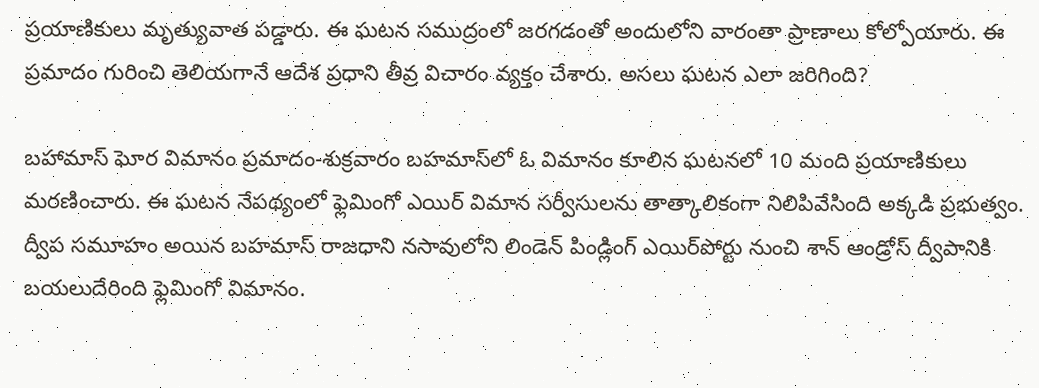ప్రయాణికులు మృత్యువాత పడ్డారు. ఈ ఘటన సముద్రంలో జరగడంతో అందులోని వారంతా ప్రాణాలు కోల్పోయారు. ఈ ప్రమాదం గురించి తెలియగానే ఆదేశ ప్రధాని తీవ్ర విచారం వ్యక్తం చేశారు. అసలు ఘటన ఎలా జరిగింది?

బహామాస్‌ ఘోర విమానం ప్రమాదం-శుక్రవారం బహమాస్‌లో ఓ విమానం కూలిన ఘటనలో 10 మంది ప్రయాణికులు మరణించారు. ఈ ఘటన నేపథ్యంలో ఫ్లెమింగో ఎయిర్ విమాన సర్వీసులను తాత్కాలికంగా నిలిపివేసింది అక్కడి ప్రభుత్వం. ద్వీప సమూహం అయిన బహమాస్ రాజధాని నసావులోని లిండెన్ పిండ్లింగ్ ఎయిర్‌పోర్టు నుంచి శాన్ ఆండ్రోస్ ద్వీపానికి బయలుదేరింది ఫ్లెమింగో విమానం.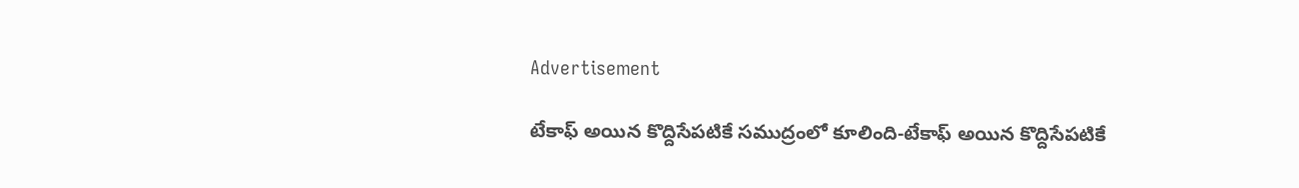Advertisement

టేకాఫ్ అయిన కొద్దిసేపటికే సముద్రంలో కూలింది-టేకాఫ్ అయిన కొద్దిసేపటికే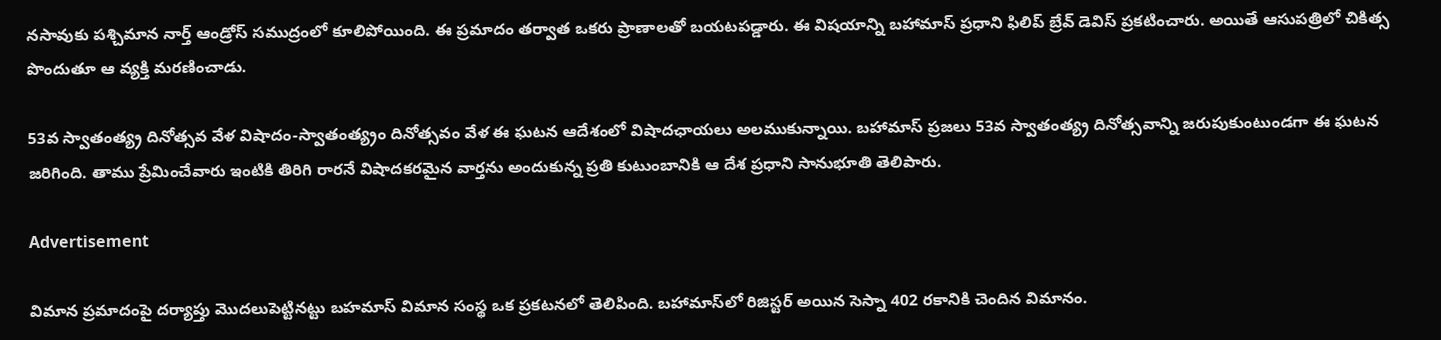నసావుకు పశ్చిమాన నార్త్ ఆండ్రోస్ సముద్రంలో కూలిపోయింది. ఈ ప్రమాదం తర్వాత ఒకరు ప్రాణాలతో బయటపడ్డారు. ఈ విషయాన్ని బహామాస్ ప్రధాని ఫిలిప్ బ్రేవ్ డెవిస్ ప్రకటించారు. అయితే ఆసుపత్రిలో చికిత్స పొందుతూ ఆ వ్యక్తి మరణించాడు.

53వ స్వాతంత్య్ర దినోత్సవ వేళ విషాదం-స్వాతంత్య్రం దినోత్సవం వేళ ఈ ఘటన ఆదేశంలో విషాదఛాయలు అలముకున్నాయి. బహామాస్ ప్రజలు 53వ స్వాతంత్య్ర దినోత్సవాన్ని జరుపుకుంటుండగా ఈ ఘటన జరిగింది. తాము ప్రేమించేవారు ఇంటికి తిరిగి రారనే విషాదకరమైన వార్తను అందుకున్న ప్రతి కుటుంబానికి ఆ దేశ ప్రధాని సానుభూతి తెలిపారు.

Advertisement

విమాన ప్రమాదంపై దర్యాప్తు మొదలుపెట్టినట్టు బహమాస్‌ విమాన సంస్థ ఒక ప్రకటనలో తెలిపింది. బహామాస్‌లో రిజిస్టర్ అయిన సెస్నా 402 రకానికి చెందిన విమానం.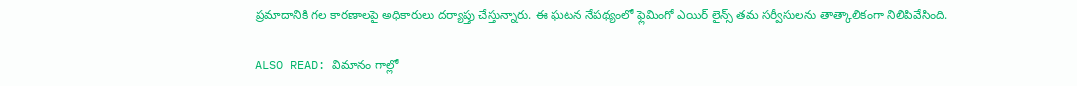ప్రమాదానికి గల కారణాలపై అధికారులు దర్యాప్తు చేస్తున్నారు. ఈ ఘటన నేపథ్యంలో ఫ్లెమింగో ఎయిర్ లైన్స్ తమ సర్వీసులను తాత్కాలికంగా నిలిపివేసింది.

ALSO READ: విమానం గాల్లో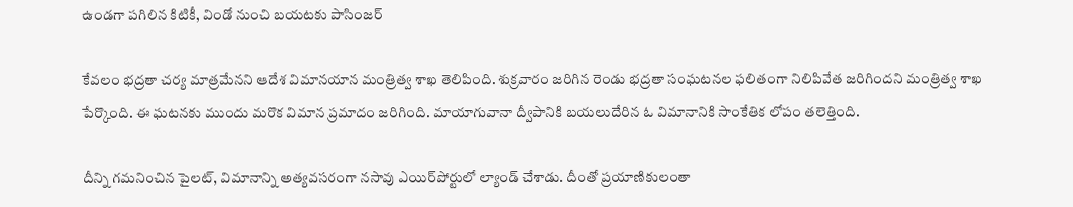ఉండగా పగిలిన కిటికీ, విండో నుంచి బయటకు పాసింజర్

కేవలం భద్రతా చర్య మాత్రమేనని ఆదేశ విమానయాన మంత్రిత్వ శాఖ తెలిపింది. శుక్రవారం జరిగిన రెండు భద్రతా సంఘటనల ఫలితంగా నిలిపివేత జరిగిందని మంత్రిత్వ శాఖ పేర్కొంది. ఈ ఘటనకు ముందు మరొక విమాన ప్రమాదం జరిగింది. మాయాగువానా ద్వీపానికి బయలుదేరిన ఓ విమానానికి సాంకేతిక లోపం తలెత్తింది.

దీన్ని గమనించిన పైలట్, విమానాన్ని అత్యవసరంగా నసావు ఎయిర్‌పోర్టులో ల్యాండ్ చేశాడు. దీంతో ప్రయాణికులంతా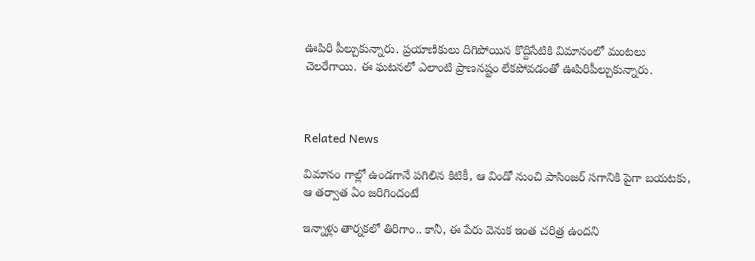ఊపిరి పీల్చుకున్నారు. ప్రయాణికులు దిగిపోయిన కొద్దిసేటికి విమానంలో మంటలు చెలరేగాయి. ఈ ఘటనలో ఎలాంటి ప్రాణనష్టం లేకపోవడంతో ఊపిరిపీల్చుకున్నారు.



Related News

విమానం గాల్లో ఉండగానే పగిలిన కిటికీ, ఆ విండో నుంచి పాసింజర్ సగానికి పైగా బయటకు, ఆ తర్వాత ఏం జరిగిందంటే

ఇన్నాళ్లు తార్నకలో తిరిగాం.. కానీ, ఈ పేరు వెనుక ఇంత చరిత్ర ఉందని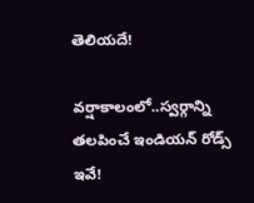తెలియదే!

వర్షాకాలంలో..స్వర్గాన్ని తలపించే ఇండియన్ రోడ్స్ ఇవే!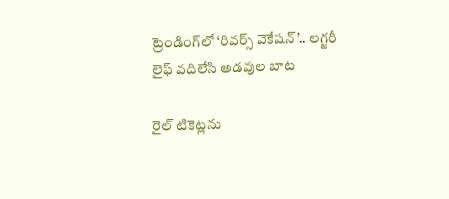ట్రెండింగ్‌లో ‘రివర్స్ వెకేషన్’.. లగ్జరీ లైఫ్ వదిలేసి అడవుల బాట

రైల్ టికెట్లను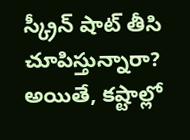స్క్రీన్ షాట్ తీసి చూపిస్తున్నారా? అయితే, కష్టాల్లో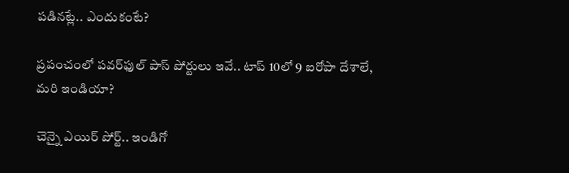పడినట్లే.. ఎందుకంటే?

ప్రపంచంలో పవర్‌ఫుల్ పాస్ పోర్టులు ఇవే.. టాప్ 10లో 9 ఐరోపా దేశాలే, మరి ఇండియా?

చెన్నై ఎయిర్‌ పోర్ట్.. ఇండిగో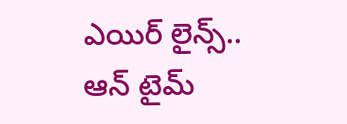ఎయిర్ లైన్స్.. ఆన్‌ టైమ్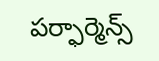పర్ఫార్మెన్స్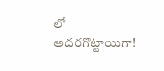లో అదరగొట్టాయిగా!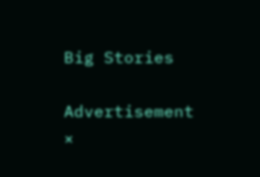Big Stories

Advertisement
×